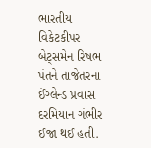ભારતીય વિકેટકીપર બેટ્સમેન રિષભ પંતને તાજેતરના ઈંગ્લેન્ડ પ્રવાસ દરમિયાન ગંભીર ઈજા થઈ હતી.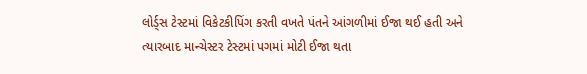લોર્ડ્સ ટેસ્ટમાં વિકેટકીપિંગ કરતી વખતે પંતને આંગળીમાં ઈજા થઈ હતી અને ત્યારબાદ માન્ચેસ્ટર ટેસ્ટમાં પગમાં મોટી ઈજા થતા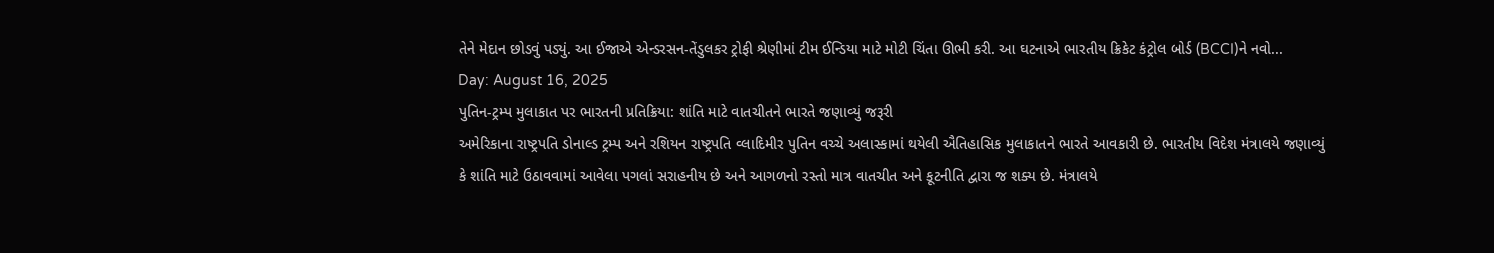તેને મેદાન છોડવું પડ્યું. આ ઈજાએ એન્ડરસન-તેંડુલકર ટ્રોફી શ્રેણીમાં ટીમ ઈન્ડિયા માટે મોટી ચિંતા ઊભી કરી. આ ઘટનાએ ભારતીય ક્રિકેટ કંટ્રોલ બોર્ડ (BCCI)ને નવો...
Day: August 16, 2025
પુતિન-ટ્રમ્પ મુલાકાત પર ભારતની પ્રતિક્રિયા: શાંતિ માટે વાતચીતને ભારતે જણાવ્યું જરૂરી
અમેરિકાના રાષ્ટ્રપતિ ડોનાલ્ડ ટ્રમ્પ અને રશિયન રાષ્ટ્રપતિ વ્લાદિમીર પુતિન વચ્ચે અલાસ્કામાં થયેલી ઐતિહાસિક મુલાકાતને ભારતે આવકારી છે. ભારતીય વિદેશ મંત્રાલયે જણાવ્યું કે શાંતિ માટે ઉઠાવવામાં આવેલા પગલાં સરાહનીય છે અને આગળનો રસ્તો માત્ર વાતચીત અને કૂટનીતિ દ્વારા જ શક્ય છે. મંત્રાલયે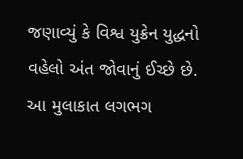જણાવ્યું કે વિશ્વ યુક્રેન યુદ્ધનો વહેલો અંત જોવાનું ઈચ્છે છે. આ મુલાકાત લગભગ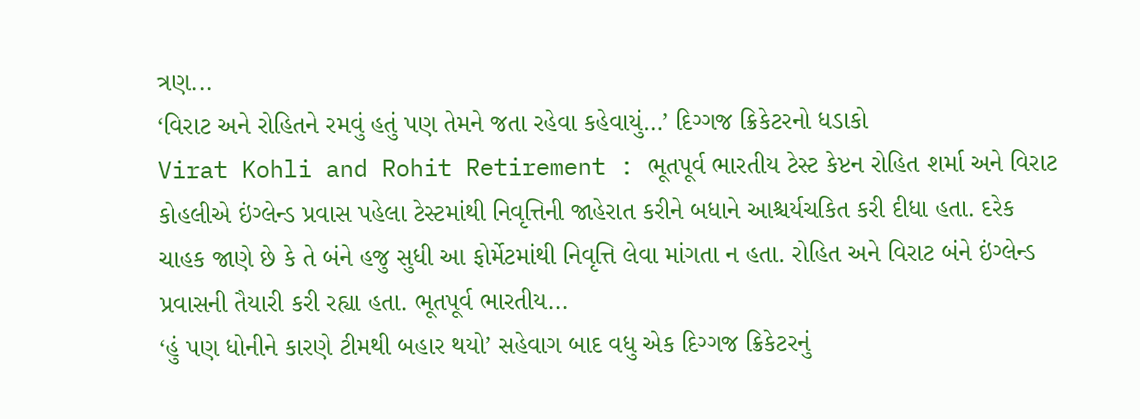ત્રણ...
‘વિરાટ અને રોહિતને રમવું હતું પણ તેમને જતા રહેવા કહેવાયું…’ દિગ્ગજ ક્રિકેટરનો ધડાકો
Virat Kohli and Rohit Retirement : ભૂતપૂર્વ ભારતીય ટેસ્ટ કેપ્ટન રોહિત શર્મા અને વિરાટ કોહલીએ ઇંગ્લેન્ડ પ્રવાસ પહેલા ટેસ્ટમાંથી નિવૃત્તિની જાહેરાત કરીને બધાને આશ્ચર્યચકિત કરી દીધા હતા. દરેક ચાહક જાણે છે કે તે બંને હજુ સુધી આ ફોર્મેટમાંથી નિવૃત્તિ લેવા માંગતા ન હતા. રોહિત અને વિરાટ બંને ઇંગ્લેન્ડ પ્રવાસની તૈયારી કરી રહ્યા હતા. ભૂતપૂર્વ ભારતીય...
‘હું પણ ધોનીને કારણે ટીમથી બહાર થયો’ સહેવાગ બાદ વધુ એક દિગ્ગજ ક્રિકેટરનું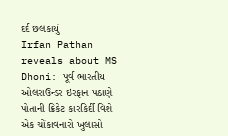દર્દ છલકાયું
Irfan Pathan reveals about MS Dhoni: પૂર્વ ભારતીય ઓલરાઉન્ડર ઇરફાન પઠાણે પોતાની ક્રિકેટ કારકિર્દી વિશે એક ચોંકાવનારો ખુલાસો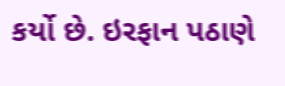કર્યો છે. ઇરફાન પઠાણે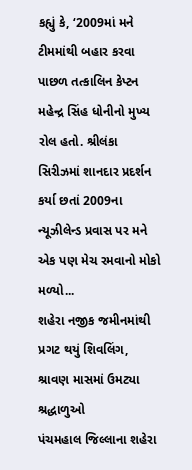કહ્યું કે, ‘2009માં મને ટીમમાંથી બહાર કરવા પાછળ તત્કાલિન કેપ્ટન મહેન્દ્ર સિંહ ધોનીનો મુખ્ય રોલ હતો. શ્રીલંકા સિરીઝમાં શાનદાર પ્રદર્શન કર્યા છતાં 2009ના ન્યૂઝીલેન્ડ પ્રવાસ પર મને એક પણ મેચ રમવાનો મોકો મળ્યો...
શહેરા નજીક જમીનમાંથી પ્રગટ થયું શિવલિંગ, શ્રાવણ માસમાં ઉમટ્યા શ્રદ્ધાળુઓ
પંચમહાલ જિલ્લાના શહેરા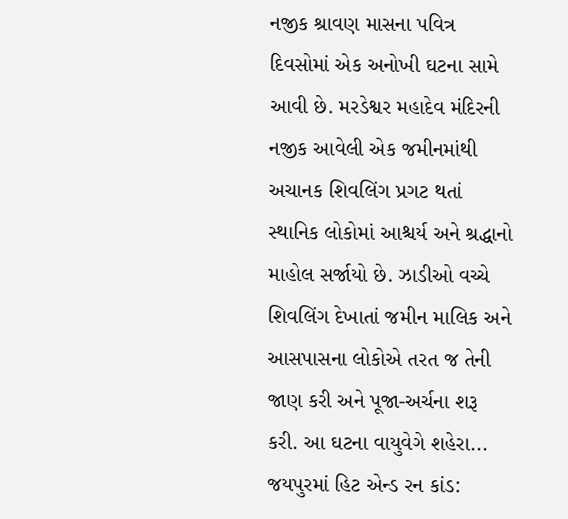નજીક શ્રાવણ માસના પવિત્ર દિવસોમાં એક અનોખી ઘટના સામે આવી છે. મરડેશ્વર મહાદેવ મંદિરની નજીક આવેલી એક જમીનમાંથી અચાનક શિવલિંગ પ્રગટ થતાં સ્થાનિક લોકોમાં આશ્ચર્ય અને શ્રદ્ધાનો માહોલ સર્જાયો છે. ઝાડીઓ વચ્ચે શિવલિંગ દેખાતાં જમીન માલિક અને આસપાસના લોકોએ તરત જ તેની જાણ કરી અને પૂજા-અર્ચના શરૂ કરી. આ ઘટના વાયુવેગે શહેરા...
જયપુરમાં હિટ એન્ડ રન કાંડ: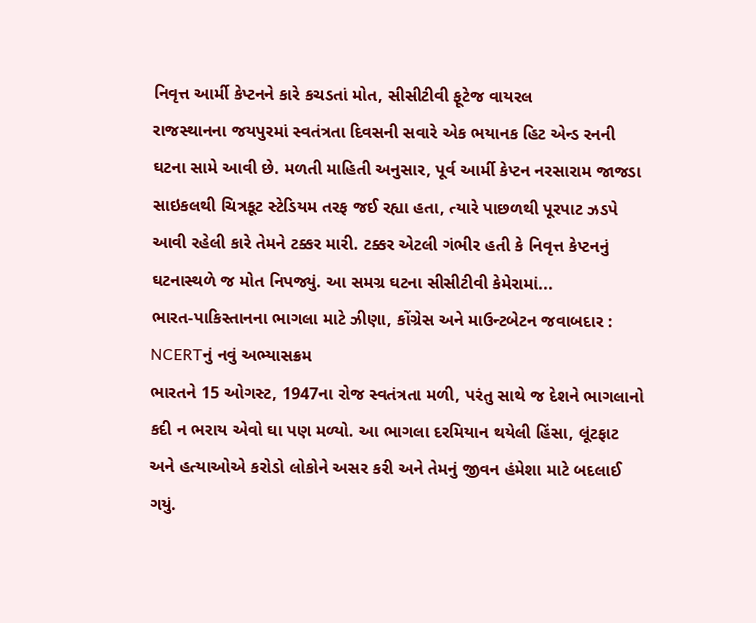નિવૃત્ત આર્મી કેપ્ટનને કારે કચડતાં મોત, સીસીટીવી ફૂટેજ વાયરલ
રાજસ્થાનના જયપુરમાં સ્વતંત્રતા દિવસની સવારે એક ભયાનક હિટ એન્ડ રનની ઘટના સામે આવી છે. મળતી માહિતી અનુસાર, પૂર્વ આર્મી કેપ્ટન નરસારામ જાજડા સાઇકલથી ચિત્રકૂટ સ્ટેડિયમ તરફ જઈ રહ્યા હતા, ત્યારે પાછળથી પૂરપાટ ઝડપે આવી રહેલી કારે તેમને ટક્કર મારી. ટક્કર એટલી ગંભીર હતી કે નિવૃત્ત કેપ્ટનનું ઘટનાસ્થળે જ મોત નિપજ્યું. આ સમગ્ર ઘટના સીસીટીવી કેમેરામાં...
ભારત-પાકિસ્તાનના ભાગલા માટે ઝીણા, કોંગ્રેસ અને માઉન્ટબેટન જવાબદાર : NCERTનું નવું અભ્યાસક્રમ
ભારતને 15 ઓગસ્ટ, 1947ના રોજ સ્વતંત્રતા મળી, પરંતુ સાથે જ દેશને ભાગલાનો કદી ન ભરાય એવો ઘા પણ મળ્યો. આ ભાગલા દરમિયાન થયેલી હિંસા, લૂંટફાટ અને હત્યાઓએ કરોડો લોકોને અસર કરી અને તેમનું જીવન હંમેશા માટે બદલાઈ ગયું.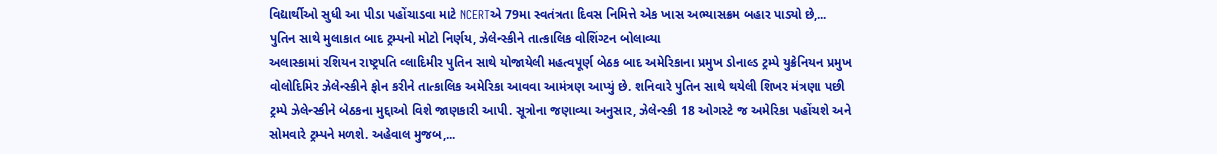વિદ્યાર્થીઓ સુધી આ પીડા પહોંચાડવા માટે NCERTએ 79મા સ્વતંત્રતા દિવસ નિમિત્તે એક ખાસ અભ્યાસક્રમ બહાર પાડ્યો છે,...
પુતિન સાથે મુલાકાત બાદ ટ્રમ્પનો મોટો નિર્ણય, ઝેલેન્સ્કીને તાત્કાલિક વોશિંગ્ટન બોલાવ્યા
અલાસ્કામાં રશિયન રાષ્ટ્રપતિ વ્લાદિમીર પુતિન સાથે યોજાયેલી મહત્વપૂર્ણ બેઠક બાદ અમેરિકાના પ્રમુખ ડોનાલ્ડ ટ્રમ્પે યુક્રેનિયન પ્રમુખ વોલોદિમિર ઝેલેન્સ્કીને ફોન કરીને તાત્કાલિક અમેરિકા આવવા આમંત્રણ આપ્યું છે. શનિવારે પુતિન સાથે થયેલી શિખર મંત્રણા પછી ટ્રમ્પે ઝેલેન્સ્કીને બેઠકના મુદ્દાઓ વિશે જાણકારી આપી. સૂત્રોના જણાવ્યા અનુસાર, ઝેલેન્સ્કી 18 ઓગસ્ટે જ અમેરિકા પહોંચશે અને સોમવારે ટ્રમ્પને મળશે. અહેવાલ મુજબ,...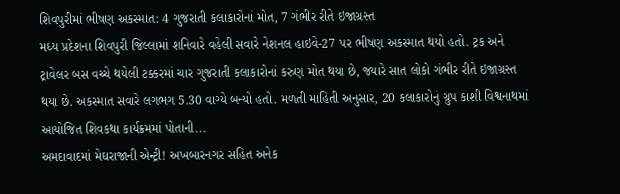શિવપુરીમાં ભીષણ અકસ્માત: 4 ગુજરાતી કલાકારોનાં મોત, 7 ગંભીર રીતે ઇજાગ્રસ્ત
મધ્ય પ્રદેશના શિવપુરી જિલ્લામાં શનિવારે વહેલી સવારે નેશનલ હાઇવે-27 પર ભીષણ અકસ્માત થયો હતો. ટ્રક અને ટ્રાવેલર બસ વચ્ચે થયેલી ટક્કરમાં ચાર ગુજરાતી કલાકારોનાં કરુણ મોત થયા છે, જ્યારે સાત લોકો ગંભીર રીતે ઇજાગ્રસ્ત થયા છે. અકસ્માત સવારે લગભગ 5.30 વાગ્યે બન્યો હતો. મળતી માહિતી અનુસાર, 20 કલાકારોનું ગ્રુપ કાશી વિશ્વનાથમાં આયોજિત શિવકથા કાર્યક્રમમાં પોતાની...
અમદાવાદમાં મેઘરાજાની એન્ટ્રી! અખબારનગર સહિત અનેક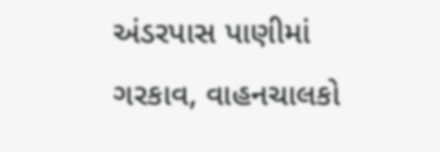અંડરપાસ પાણીમાં ગરકાવ, વાહનચાલકો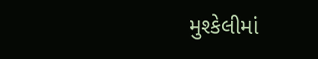મુશ્કેલીમાં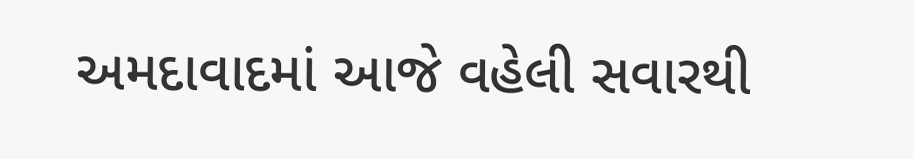અમદાવાદમાં આજે વહેલી સવારથી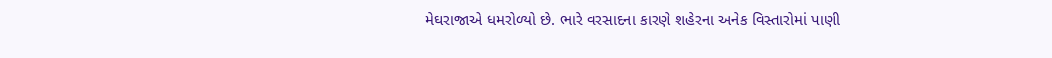મેઘરાજાએ ધમરોળ્યો છે. ભારે વરસાદના કારણે શહેરના અનેક વિસ્તારોમાં પાણી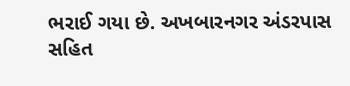ભરાઈ ગયા છે. અખબારનગર અંડરપાસ સહિત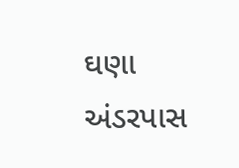ઘણા અંડરપાસ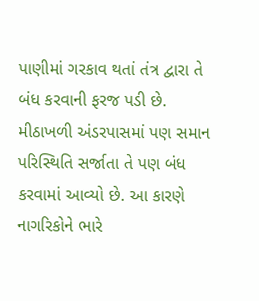પાણીમાં ગરકાવ થતાં તંત્ર દ્વારા તે બંધ કરવાની ફરજ પડી છે. મીઠાખળી અંડરપાસમાં પણ સમાન પરિસ્થિતિ સર્જાતા તે પણ બંધ કરવામાં આવ્યો છે. આ કારણે નાગરિકોને ભારે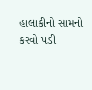હાલાકીનો સામનો કરવો પડી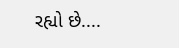રહ્યો છે....